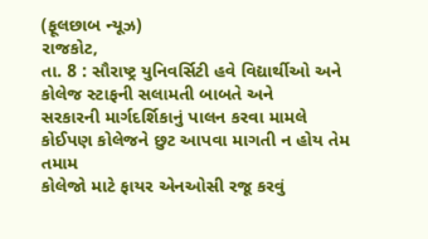(ફૂલછાબ ન્યૂઝ)
રાજકોટ,
તા. 8 : સૌરાષ્ટ્ર યુનિવર્સિટી હવે વિદ્યાર્થીઓ અને કોલેજ સ્ટાફની સલામતી બાબતે અને
સરકારની માર્ગદર્શિકાનું પાલન કરવા મામલે કોઈપણ કોલેજને છુટ આપવા માગતી ન હોય તેમ તમામ
કોલેજો માટે ફાયર એનઓસી રજૂ કરવું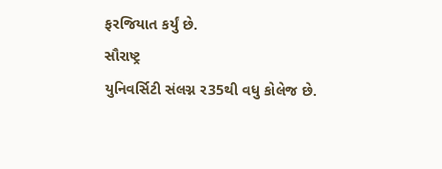ફરજિયાત કર્યું છે.
સૌરાષ્ટ્ર
યુનિવર્સિટી સંલગ્ન ર35થી વધુ કોલેજ છે.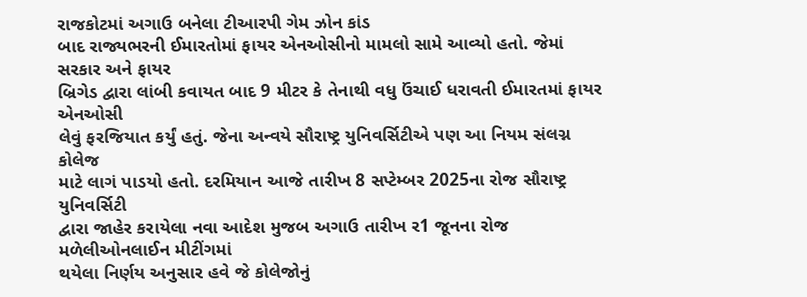રાજકોટમાં અગાઉ બનેલા ટીઆરપી ગેમ ઝોન કાંડ
બાદ રાજ્યભરની ઈમારતોમાં ફાયર એનઓસીનો મામલો સામે આવ્યો હતો. જેમાં સરકાર અને ફાયર
બ્રિગેડ દ્વારા લાંબી કવાયત બાદ 9 મીટર કે તેનાથી વધુ ઉંચાઈ ધરાવતી ઈમારતમાં ફાયર એનઓસી
લેવું ફરજિયાત કર્યું હતું. જેના અન્વયે સૌરાષ્ટ્ર યુનિવર્સિટીએ પણ આ નિયમ સંલગ્ન કોલેજ
માટે લાગં પાડયો હતો. દરમિયાન આજે તારીખ 8 સપ્ટેમ્બર 2025ના રોજ સૌરાષ્ટ્ર યુનિવર્સિટી
દ્વારા જાહેર કરાયેલા નવા આદેશ મુજબ અગાઉ તારીખ ર1 જૂનના રોજ મળેલીઓનલાઈન મીટીંગમાં
થયેલા નિર્ણય અનુસાર હવે જે કોલેજોનું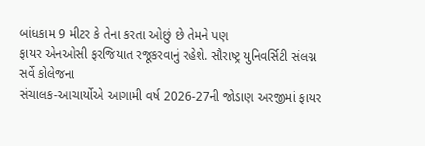બાંધકામ 9 મીટર કે તેના કરતા ઓછું છે તેમને પણ
ફાયર એનઓસી ફરજિયાત રજૂકરવાનું રહેશે. સૌરાષ્ટ્ર યુનિવર્સિટી સંલગ્ન સર્વે કોલેજના
સંચાલક-આચાર્યોએ આગામી વર્ષ 2026-27ની જોડાણ અરજીમાં ફાયર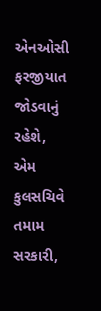એનઓસી ફરજીયાત જોડવાનું રહેશે,
એમ કુલસચિવે તમામ સરકારી,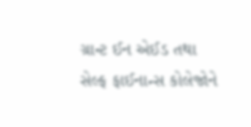ગ્રાન્ટ ઈન એઈડ તથા સેલ્ફ ફાઈનાન્સ કોલેજોને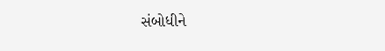સંબોધીને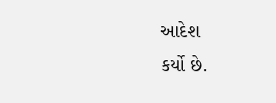આદેશ
કર્યો છે.